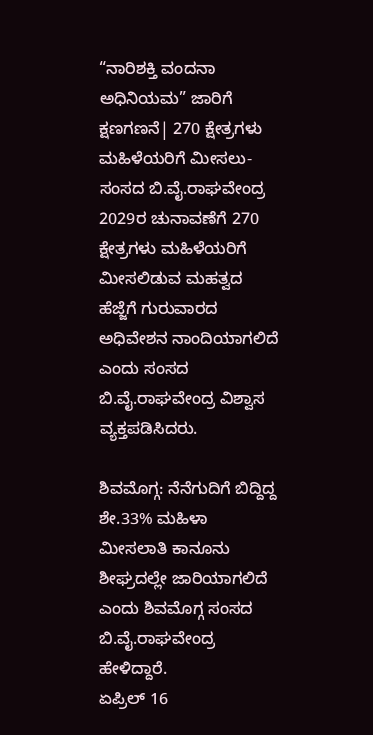“ನಾರಿಶಕ್ತಿ ವಂದನಾ ಅಧಿನಿಯಮ” ಜಾರಿಗೆ ಕ್ಷಣಗಣನೆ| 270 ಕ್ಷೇತ್ರಗಳು ಮಹಿಳೆಯರಿಗೆ ಮೀಸಲು-ಸಂಸದ ಬಿ.ವೈ.ರಾಘವೇಂದ್ರ
2029ರ ಚುನಾವಣೆಗೆ 270 ಕ್ಷೇತ್ರಗಳು ಮಹಿಳೆಯರಿಗೆ ಮೀಸಲಿಡುವ ಮಹತ್ವದ ಹೆಜ್ಜೆಗೆ ಗುರುವಾರದ ಅಧಿವೇಶನ ನಾಂದಿಯಾಗಲಿದೆ ಎಂದು ಸಂಸದ ಬಿ.ವೈ.ರಾಘವೇಂದ್ರ ವಿಶ್ವಾಸ ವ್ಯಕ್ತಪಡಿಸಿದರು.

ಶಿವಮೊಗ್ಗ: ನೆನೆಗುದಿಗೆ ಬಿದ್ದಿದ್ದ ಶೇ.33% ಮಹಿಳಾ ಮೀಸಲಾತಿ ಕಾನೂನು ಶೀಘ್ರದಲ್ಲೇ ಜಾರಿಯಾಗಲಿದೆ ಎಂದು ಶಿವಮೊಗ್ಗ ಸಂಸದ ಬಿ.ವೈ.ರಾಘವೇಂದ್ರ ಹೇಳಿದ್ದಾರೆ.
ಏಪ್ರಿಲ್ 16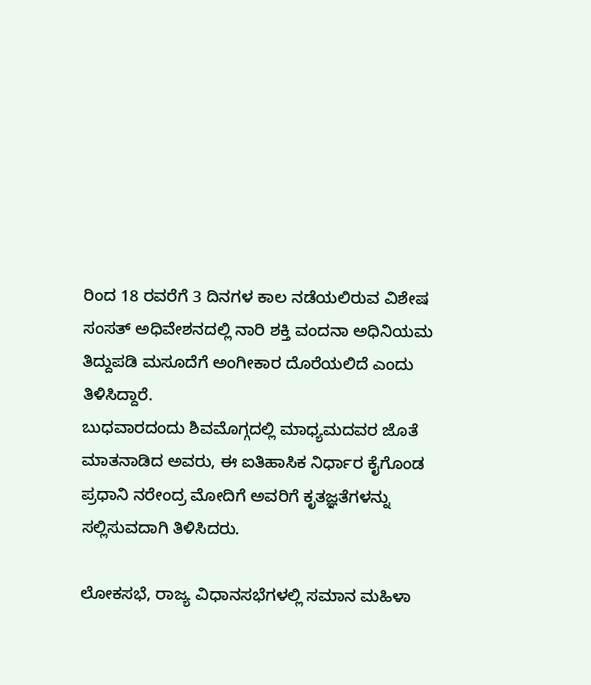ರಿಂದ 18 ರವರೆಗೆ 3 ದಿನಗಳ ಕಾಲ ನಡೆಯಲಿರುವ ವಿಶೇಷ ಸಂಸತ್ ಅಧಿವೇಶನದಲ್ಲಿ ನಾರಿ ಶಕ್ತಿ ವಂದನಾ ಅಧಿನಿಯಮ ತಿದ್ದುಪಡಿ ಮಸೂದೆಗೆ ಅಂಗೀಕಾರ ದೊರೆಯಲಿದೆ ಎಂದು ತಿಳಿಸಿದ್ದಾರೆ.
ಬುಧವಾರದಂದು ಶಿವಮೊಗ್ಗದಲ್ಲಿ ಮಾಧ್ಯಮದವರ ಜೊತೆ ಮಾತನಾಡಿದ ಅವರು, ಈ ಐತಿಹಾಸಿಕ ನಿರ್ಧಾರ ಕೈಗೊಂಡ ಪ್ರಧಾನಿ ನರೇಂದ್ರ ಮೋದಿಗೆ ಅವರಿಗೆ ಕೃತಜ್ಞತೆಗಳನ್ನು ಸಲ್ಲಿಸುವದಾಗಿ ತಿಳಿಸಿದರು.

ಲೋಕಸಭೆ, ರಾಜ್ಯ ವಿಧಾನಸಭೆಗಳಲ್ಲಿ ಸಮಾನ ಮಹಿಳಾ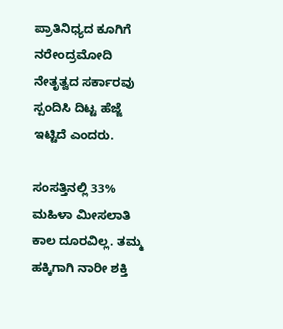ಪ್ರಾತಿನಿಧ್ಯದ ಕೂಗಿಗೆ ನರೇಂದ್ರಮೋದಿ ನೇತೃತ್ವದ ಸರ್ಕಾರವು ಸ್ಪಂದಿಸಿ ದಿಟ್ಟ ಹೆಜ್ಜೆ ಇಟ್ಟಿದೆ ಎಂದರು.

ಸಂಸತ್ತಿನಲ್ಲಿ 33% ಮಹಿಳಾ ಮೀಸಲಾತಿ ಕಾಲ ದೂರವಿಲ್ಲ. ತಮ್ಮ ಹಕ್ಕಿಗಾಗಿ ನಾರೀ ಶಕ್ತಿ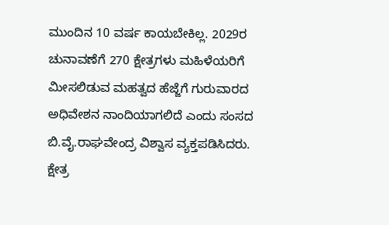ಮುಂದಿನ 10 ವರ್ಷ ಕಾಯಬೇಕಿಲ್ಲ. 2029ರ ಚುನಾವಣೆಗೆ 270 ಕ್ಷೇತ್ರಗಳು ಮಹಿಳೆಯರಿಗೆ ಮೀಸಲಿಡುವ ಮಹತ್ವದ ಹೆಜ್ಜೆಗೆ ಗುರುವಾರದ ಅಧಿವೇಶನ ನಾಂದಿಯಾಗಲಿದೆ ಎಂದು ಸಂಸದ ಬಿ.ವೈ.ರಾಘವೇಂದ್ರ ವಿಶ್ವಾಸ ವ್ಯಕ್ತಪಡಿಸಿದರು.
ಕ್ಷೇತ್ರ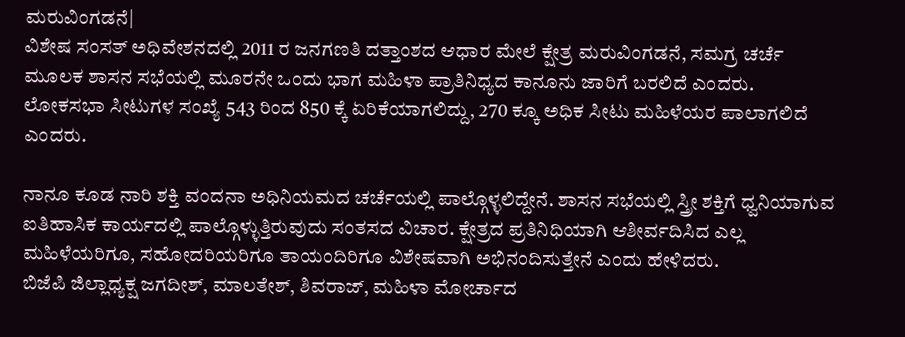ಮರುವಿಂಗಡನೆ|
ವಿಶೇಷ ಸಂಸತ್ ಅಧಿವೇಶನದಲ್ಲಿ 2011 ರ ಜನಗಣತಿ ದತ್ತಾಂಶದ ಆಧಾರ ಮೇಲೆ ಕ್ಷೇತ್ರ ಮರುವಿಂಗಡನೆ, ಸಮಗ್ರ ಚರ್ಚೆ ಮೂಲಕ ಶಾಸನ ಸಭೆಯಲ್ಲಿ ಮೂರನೇ ಒಂದು ಭಾಗ ಮಹಿಳಾ ಪ್ರಾತಿನಿಧ್ಯದ ಕಾನೂನು ಜಾರಿಗೆ ಬರಲಿದೆ ಎಂದರು.
ಲೋಕಸಭಾ ಸೀಟುಗಳ ಸಂಖ್ಯೆ 543 ರಿಂದ 850 ಕ್ಕೆ ಏರಿಕೆಯಾಗಲಿದ್ದು, 270 ಕ್ಕೂ ಅಧಿಕ ಸೀಟು ಮಹಿಳೆಯರ ಪಾಲಾಗಲಿದೆ ಎಂದರು.

ನಾನೂ ಕೂಡ ನಾರಿ ಶಕ್ತಿ ವಂದನಾ ಅಧಿನಿಯಮದ ಚರ್ಚೆಯಲ್ಲಿ ಪಾಲ್ಗೊಳ್ಳಲಿದ್ದೇನೆ. ಶಾಸನ ಸಭೆಯಲ್ಲಿ ಸ್ತ್ರೀ ಶಕ್ತಿಗೆ ಧ್ವನಿಯಾಗುವ ಐತಿಹಾಸಿಕ ಕಾರ್ಯದಲ್ಲಿ ಪಾಲ್ಗೊಳ್ಳುತ್ತಿರುವುದು ಸಂತಸದ ವಿಚಾರ. ಕ್ಷೇತ್ರದ ಪ್ರತಿನಿಧಿಯಾಗಿ ಆಶೀರ್ವದಿಸಿದ ಎಲ್ಲ ಮಹಿಳೆಯರಿಗೂ, ಸಹೋದರಿಯರಿಗೂ ತಾಯಂದಿರಿಗೂ ವಿಶೇಷವಾಗಿ ಅಭಿನಂದಿಸುತ್ತೇನೆ ಎಂದು ಹೇಳಿದರು.
ಬಿಜೆಪಿ ಜಿಲ್ಲಾಧ್ಯಕ್ಷ ಜಗದೀಶ್, ಮಾಲತೇಶ್, ಶಿವರಾಜ್, ಮಹಿಳಾ ಮೋರ್ಚಾದ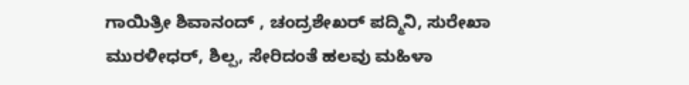ಗಾಯಿತ್ರೀ ಶಿವಾನಂದ್ , ಚಂದ್ರಶೇಖರ್ ಪದ್ಮಿನಿ, ಸುರೇಖಾ ಮುರಳೀಧರ್, ಶಿಲ್ಪ, ಸೇರಿದಂತೆ ಹಲವು ಮಹಿಳಾ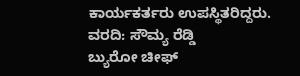ಕಾರ್ಯಕರ್ತರು ಉಪಸ್ಥಿತರಿದ್ದರು.
ವರದಿ: ಸೌಮ್ಯ ರೆಡ್ಡಿ
ಬ್ಯುರೋ ಚೀಫ್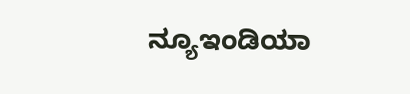ನ್ಯೂಇಂಡಿಯಾ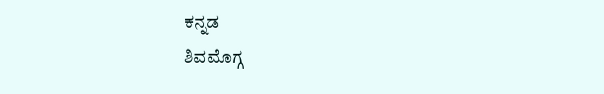ಕನ್ನಡ
ಶಿವಮೊಗ್ಗ